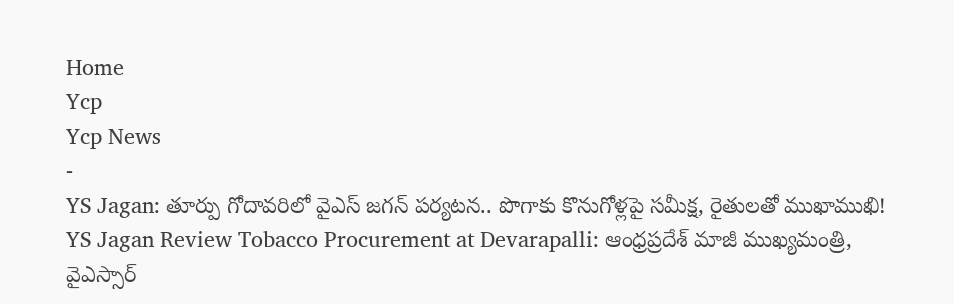Home
Ycp
Ycp News
-
YS Jagan: తూర్పు గోదావరిలో వైఎస్ జగన్ పర్యటన.. పొగాకు కొనుగోళ్లపై సమీక్ష, రైతులతో ముఖాముఖి!
YS Jagan Review Tobacco Procurement at Devarapalli: ఆంధ్రప్రదేశ్ మాజీ ముఖ్యమంత్రి, వైఎస్సార్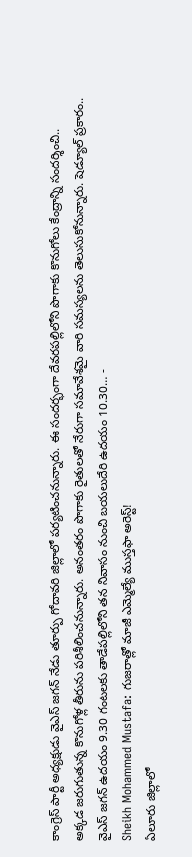కాంగ్రెస్ పార్టీ అధ్యక్షుడు వైఎస్ జగన్ నేడు తూర్పు గోదావరి జిల్లాలో పర్యటించనున్నారు. ఈ సందర్భంగా దేవరపల్లిలోని పొగాకు కొనుగోలు కేంద్రాన్ని సందర్శించి.. అక్కడ జరుగుతున్న కొనుగోళ్ల తీరును పరిశీలించనున్నారు. అనంతరం పొగాకు రైతులతో నేరుగా సమావేశమై వారి సమస్యలను తెలుసుకోనున్నారు. షెడ్యూల్ ప్రకారం.. వైఎస్ జగన్ ఉదయం 9.30 గంటలకు తాడేపల్లిలోని తన నివాసం నుంచి బయలుదేరి ఉదయం 10.30… -
Sheikh Mohammed Mustafa: గుజరాత్లో మాజీ ఎమ్మెల్యే ముస్తఫా అరెస్ట్!
ఏలూరు జిల్లాలో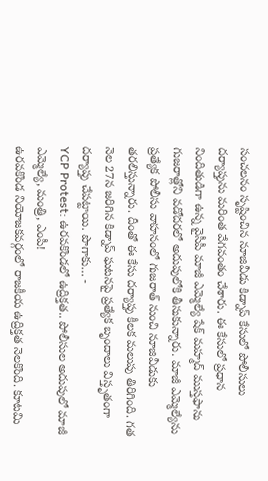సంచలనం సృష్టించిన నూజివీడు కిడ్నాప్ కేసులో పోలీసులు దర్యాప్తును మరింత వేగవంతం చేశారు. ఈ కేసులో ప్రధాన నిందితుడిగా ఉన్న వైసీపీ మాజీ ఎమ్మెల్యే షేక్ మహ్మద్ ముస్తఫాను గుజరాత్లోని వడోదరలో అదుపులోకి తీసుకున్నారు. మాజీ ఎమ్మెల్యేను ప్రత్యేక పోలీసు వాహనంలో గుజరాత్ నుంచి నూజివీడుకు తరలిస్తున్నారు. దీంతో ఈ కేసు దర్యాప్తు కీలక మలుపు తిరిగింది. గత నెల 27న జరిగిన కిడ్నాప్ ఘటనపై ప్రత్యేక బృందాలు విస్తృతంగా దర్యాప్తు చేపట్టాయి. పొగాకు… -
YCP Protest: ఉరవకొండలో ఉద్రిక్తత.. పోలీసుల అదుపులో మాజీ ఎమ్మెల్యే, మంత్రి, ఎంపీ!
ఉరవకొండ నియోజకవర్గంలో రాజకీయ ఉద్రిక్తత నెలకొంది. కూటమి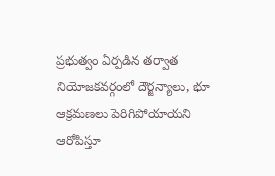ప్రభుత్వం ఏర్పడిన తర్వాత నియోజకవర్గంలో దౌర్జన్యాలు, భూ ఆక్రమణలు పెరిగిపోయాయని ఆరోపిస్తూ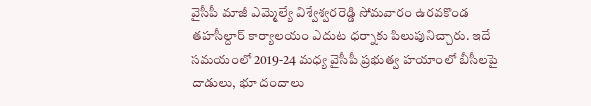వైసీపీ మాజీ ఎమ్మెల్యే విశ్వేశ్వరరెడ్డి సోమవారం ఉరవకొండ తహసీల్దార్ కార్యాలయం ఎదుట ధర్నాకు పిలుపునిచ్చారు. ఇదే సమయంలో 2019-24 మధ్య వైసీపీ ప్రభుత్వ హయాంలో బీసీలపై దాడులు, భూ దందాలు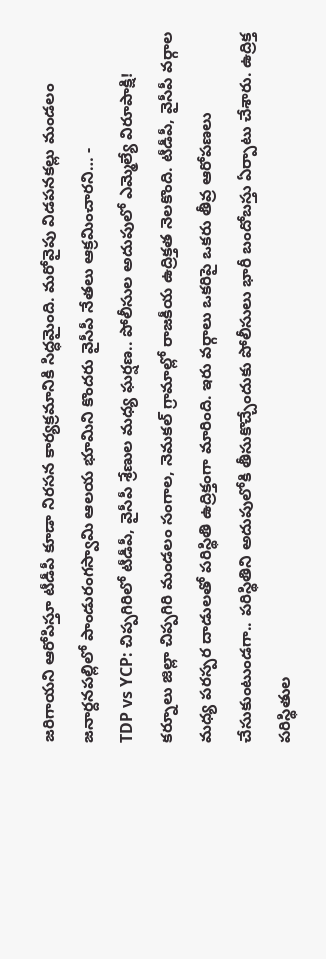జరిగాయని ఆరోపిస్తూ టీడీపీ కూడా నిరసన కార్యక్రమానికి సిద్ధమైంది. మరోవైపు విడపనకల్లు మండలం జనార్దనపల్లిలో పాండురంగస్వామి ఆలయ భూమిని కొందరు వైసీపీ నేతలు ఆక్రమించారని… -
TDP vs YCP: చిప్పగిరిలో టీడీపీ, వైసీపీ శ్రేణుల మధ్య ఘర్షణ.. పోలీసుల అదుపులో ఎమ్మెల్యే విరూపాక్షి!
కర్నూలు జిల్లా చిప్పగిరి మండలం సంగాల, నెమకల్ గ్రామాల్లో రాజకీయ ఉద్రిక్తత నెలకొంది. టీడీపీ, వైసీపీ వర్గాల మధ్య పరస్పర దాడులతో పరిస్థితి ఉద్రిక్తంగా మారింది. ఇరు వర్గాలు ఒకరిపై ఒకరు తీవ్ర ఆరోపణలు చేసుకుంటుండగా.. పరిస్థితిని అదుపులోకి తీసుకొచ్చేందుకు పోలీసులు భారీ బందోబస్తు ఏర్పాటు చేశారు. ఉద్రిక్త పరిస్థితుల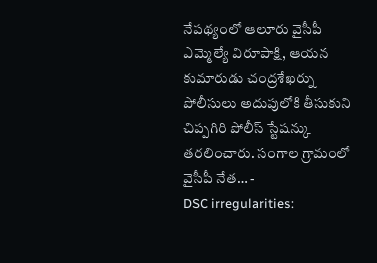నేపథ్యంలో ఆలూరు వైసీపీ ఎమ్మెల్యే విరూపాక్షి, ఆయన కుమారుడు చంద్రశేఖర్ను పోలీసులు అదుపులోకి తీసుకుని చిప్పగిరి పోలీస్ స్టేషన్కు తరలించారు. సంగాల గ్రామంలో వైసీపీ నేత… -
DSC irregularities: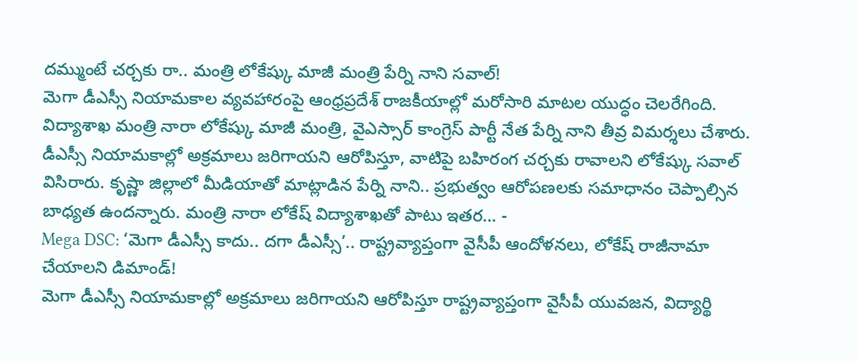దమ్ముంటే చర్చకు రా.. మంత్రి లోకేష్కు మాజీ మంత్రి పేర్ని నాని సవాల్!
మెగా డీఎస్సీ నియామకాల వ్యవహారంపై ఆంధ్రప్రదేశ్ రాజకీయాల్లో మరోసారి మాటల యుద్ధం చెలరేగింది. విద్యాశాఖ మంత్రి నారా లోకేష్కు మాజీ మంత్రి, వైఎస్సార్ కాంగ్రెస్ పార్టీ నేత పేర్ని నాని తీవ్ర విమర్శలు చేశారు. డీఎస్సీ నియామకాల్లో అక్రమాలు జరిగాయని ఆరోపిస్తూ, వాటిపై బహిరంగ చర్చకు రావాలని లోకేష్కు సవాల్ విసిరారు. కృష్ణా జిల్లాలో మీడియాతో మాట్లాడిన పేర్ని నాని.. ప్రభుత్వం ఆరోపణలకు సమాధానం చెప్పాల్సిన బాధ్యత ఉందన్నారు. మంత్రి నారా లోకేష్ విద్యాశాఖతో పాటు ఇతర… -
Mega DSC: ‘మెగా డీఎస్సీ కాదు.. దగా డీఎస్సీ’.. రాష్ట్రవ్యాప్తంగా వైసీపీ ఆందోళనలు, లోకేష్ రాజీనామా చేయాలని డిమాండ్!
మెగా డీఎస్సీ నియామకాల్లో అక్రమాలు జరిగాయని ఆరోపిస్తూ రాష్ట్రవ్యాప్తంగా వైసీపీ యువజన, విద్యార్థి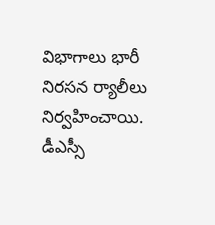విభాగాలు భారీ నిరసన ర్యాలీలు నిర్వహించాయి. డీఎస్సీ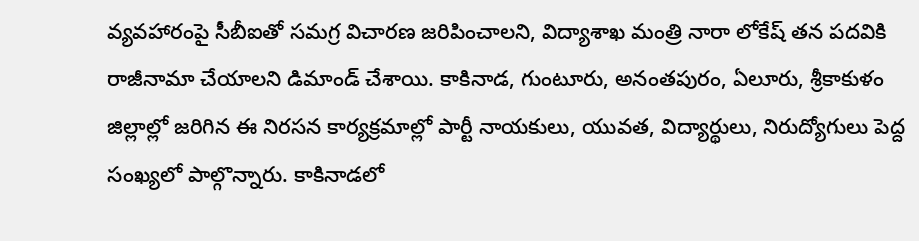వ్యవహారంపై సీబీఐతో సమగ్ర విచారణ జరిపించాలని, విద్యాశాఖ మంత్రి నారా లోకేష్ తన పదవికి రాజీనామా చేయాలని డిమాండ్ చేశాయి. కాకినాడ, గుంటూరు, అనంతపురం, ఏలూరు, శ్రీకాకుళం జిల్లాల్లో జరిగిన ఈ నిరసన కార్యక్రమాల్లో పార్టీ నాయకులు, యువత, విద్యార్థులు, నిరుద్యోగులు పెద్ద సంఖ్యలో పాల్గొన్నారు. కాకినాడలో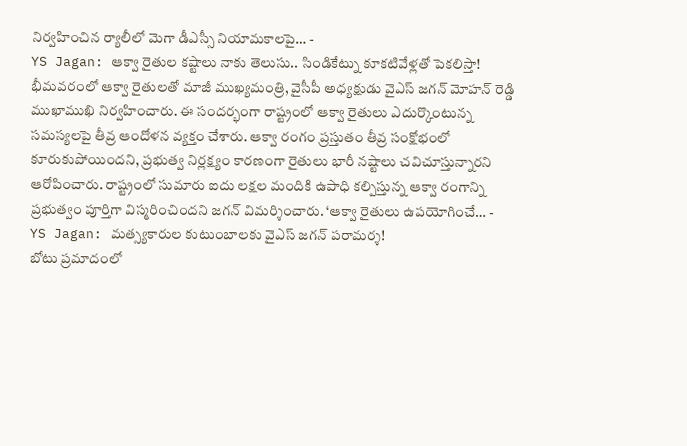నిర్వహించిన ర్యాలీలో మెగా డీఎస్సీ నియామకాలపై… -
YS Jagan: ఆక్వా రైతుల కష్టాలు నాకు తెలుసు.. సిండికేట్ను కూకటివేళ్లతో పెకలిస్తా!
భీమవరంలో ఆక్వా రైతులతో మాజీ ముఖ్యమంత్రి, వైసీపీ అధ్యక్షుడు వైఎస్ జగన్ మోహన్ రెడ్డి ముఖాముఖి నిర్వహించారు. ఈ సందర్భంగా రాష్ట్రంలో ఆక్వా రైతులు ఎదుర్కొంటున్న సమస్యలపై తీవ్ర ఆందోళన వ్యక్తం చేశారు. ఆక్వా రంగం ప్రస్తుతం తీవ్ర సంక్షోభంలో కూరుకుపోయిందని, ప్రభుత్వ నిర్లక్ష్యం కారణంగా రైతులు భారీ నష్టాలు చవిచూస్తున్నారని ఆరోపించారు. రాష్ట్రంలో సుమారు ఐదు లక్షల మందికి ఉపాధి కల్పిస్తున్న ఆక్వా రంగాన్ని ప్రభుత్వం పూర్తిగా విస్మరించిందని జగన్ విమర్శించారు. ‘ఆక్వా రైతులు ఉపయోగించే… -
YS Jagan: మత్స్యకారుల కుటుంబాలకు వైఎస్ జగన్ పరామర్శ!
బోటు ప్రమాదంలో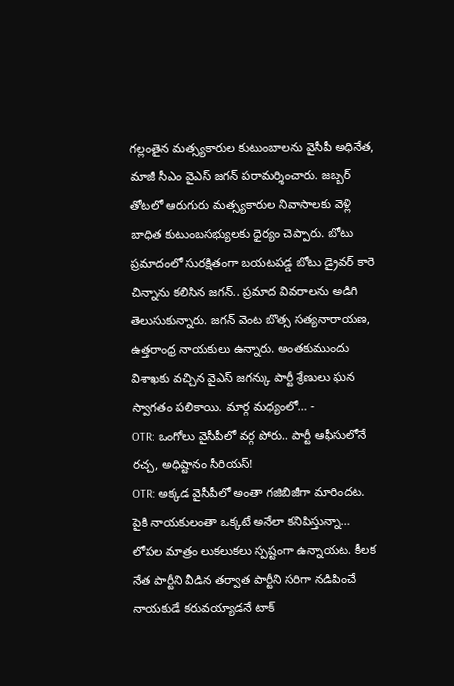గల్లంతైన మత్స్యకారుల కుటుంబాలను వైసీపీ అధినేత, మాజీ సీఎం వైఎస్ జగన్ పరామర్శించారు. జబ్బర్ తోటలో ఆరుగురు మత్స్యకారుల నివాసాలకు వెళ్లి బాధిత కుటుంబసభ్యులకు ధైర్యం చెప్పారు. బోటు ప్రమాదంలో సురక్షితంగా బయటపడ్డ బోటు డ్రైవర్ కారె చిన్నాను కలిసిన జగన్.. ప్రమాద వివరాలను అడిగి తెలుసుకున్నారు. జగన్ వెంట బొత్స సత్యనారాయణ, ఉత్తరాంధ్ర నాయకులు ఉన్నారు. అంతకుముందు విశాఖకు వచ్చిన వైఎస్ జగన్కు పార్టీ శ్రేణులు ఘన స్వాగతం పలికాయి. మార్గ మధ్యంలో… -
OTR: ఒంగోలు వైసీపీలో వర్గ పోరు.. పార్టీ ఆఫీసులోనే రచ్చ, అధిష్టానం సీరియస్!
OTR: అక్కడ వైసీపీలో అంతా గజిబిజీగా మారిందట. పైకి నాయకులంతా ఒక్కటే అనేలా కనిపిస్తున్నా… లోపల మాత్రం లుకలుకలు స్పష్టంగా ఉన్నాయట. కీలక నేత పార్టీని వీడిన తర్వాత పార్టీని సరిగా నడిపించే నాయకుడే కరువయ్యాడనే టాక్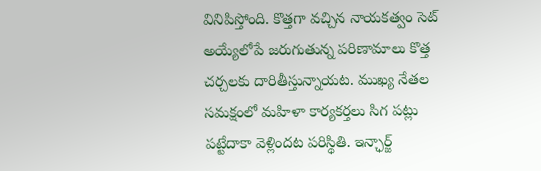వినిపిస్తోంది. కొత్తగా వచ్చిన నాయకత్వం సెట్ అయ్యేలోపే జరుగుతున్న పరిణామాలు కొత్త చర్చలకు దారితీస్తున్నాయట. ముఖ్య నేతల సమక్షంలో మహిళా కార్యకర్తలు సిగ పట్లు పట్టేదాకా వెళ్లిందట పరిస్థితి. ఇన్ఛార్జ్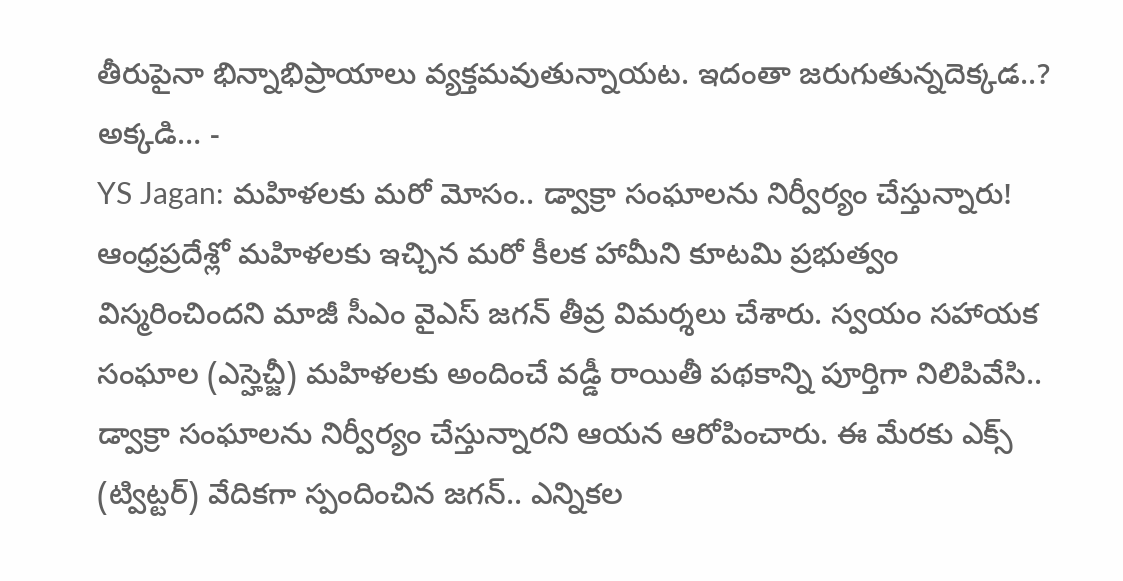తీరుపైనా భిన్నాభిప్రాయాలు వ్యక్తమవుతున్నాయట. ఇదంతా జరుగుతున్నదెక్కడ..? అక్కడి… -
YS Jagan: మహిళలకు మరో మోసం.. డ్వాక్రా సంఘాలను నిర్వీర్యం చేస్తున్నారు!
ఆంధ్రప్రదేశ్లో మహిళలకు ఇచ్చిన మరో కీలక హామీని కూటమి ప్రభుత్వం విస్మరించిందని మాజీ సీఎం వైఎస్ జగన్ తీవ్ర విమర్శలు చేశారు. స్వయం సహాయక సంఘాల (ఎస్హెచ్జీ) మహిళలకు అందించే వడ్డీ రాయితీ పథకాన్ని పూర్తిగా నిలిపివేసి.. డ్వాక్రా సంఘాలను నిర్వీర్యం చేస్తున్నారని ఆయన ఆరోపించారు. ఈ మేరకు ఎక్స్ (ట్విట్టర్) వేదికగా స్పందించిన జగన్.. ఎన్నికల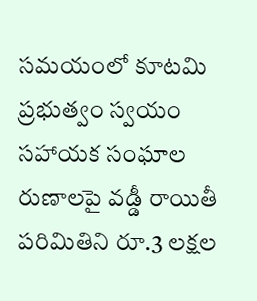సమయంలో కూటమి ప్రభుత్వం స్వయం సహాయక సంఘాల రుణాలపై వడ్డీ రాయితీ పరిమితిని రూ.3 లక్షల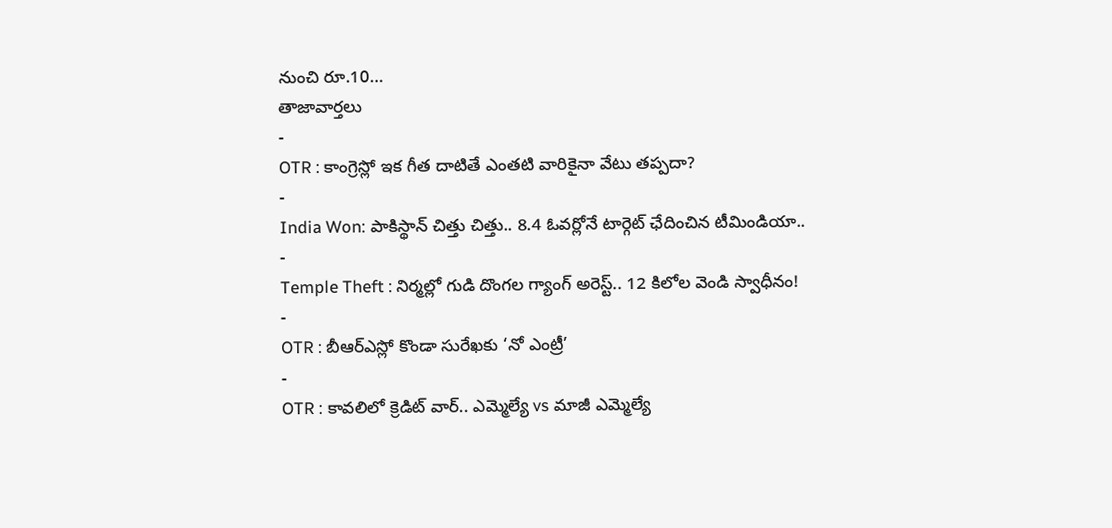నుంచి రూ.10…
తాజావార్తలు
-
OTR : కాంగ్రెస్లో ఇక గీత దాటితే ఎంతటి వారికైనా వేటు తప్పదా?
-
India Won: పాకిస్థాన్ చిత్తు చిత్తు.. 8.4 ఓవర్లోనే టార్గెట్ ఛేదించిన టీమిండియా..
-
Temple Theft : నిర్మల్లో గుడి దొంగల గ్యాంగ్ అరెస్ట్.. 12 కిలోల వెండి స్వాధీనం!
-
OTR : బీఆర్ఎస్లో కొండా సురేఖకు ‘నో ఎంట్రీ’
-
OTR : కావలిలో క్రెడిట్ వార్.. ఎమ్మెల్యే vs మాజీ ఎమ్మెల్యే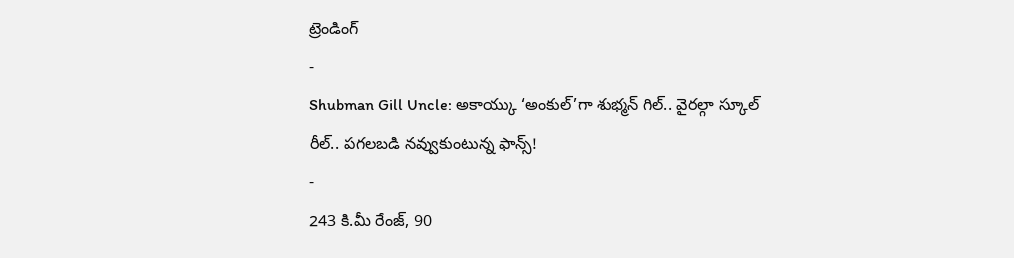ట్రెండింగ్
-
Shubman Gill Uncle: అకాయ్కు ‘అంకుల్’గా శుభ్మన్ గిల్.. వైరల్గా స్కూల్ రీల్.. పగలబడి నవ్వుకుంటున్న ఫాన్స్!
-
243 కి.మీ రేంజ్, 90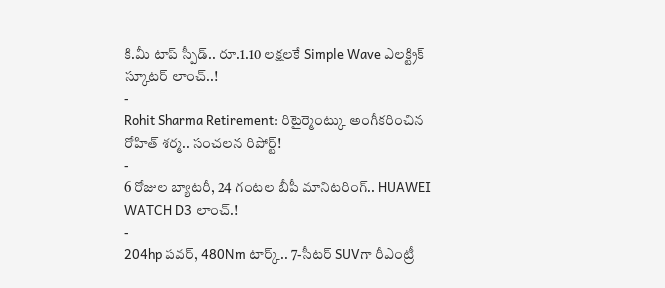కి.మీ టాప్ స్పీడ్.. రూ.1.10 లక్షలకే Simple Wave ఎలక్ట్రిక్ స్కూటర్ లాంచ్..!
-
Rohit Sharma Retirement: రిటైర్మెంట్కు అంగీకరించిన రోహిత్ శర్మ.. సంచలన రిపోర్ట్!
-
6 రోజుల బ్యాటరీ, 24 గంటల బీపీ మానిటరింగ్.. HUAWEI WATCH D3 లాంచ్.!
-
204hp పవర్, 480Nm టార్క్.. 7-సీటర్ SUVగా రీఎంట్రీ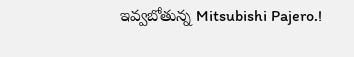ఇవ్వబోతున్న Mitsubishi Pajero.!